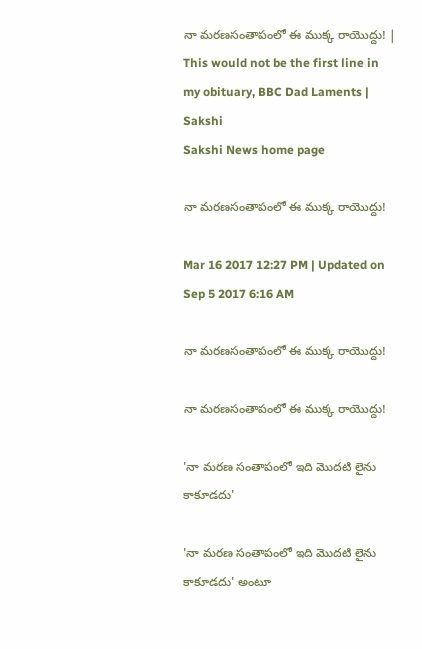నా మరణసంతాపంలో ఈ ముక్క రాయొద్దు! | This would not be the first line in my obituary, BBC Dad Laments | Sakshi
Sakshi News home page

నా మరణసంతాపంలో ఈ ముక్క రాయొద్దు!

Mar 16 2017 12:27 PM | Updated on Sep 5 2017 6:16 AM

నా మరణసంతాపంలో ఈ ముక్క రాయొద్దు!

నా మరణసంతాపంలో ఈ ముక్క రాయొద్దు!

'నా మరణ సంతాపంలో ఇది మొదటి లైను కాకూడదు'

'నా మరణ సంతాపంలో ఇది మొదటి లైను కాకూడదు' అంటూ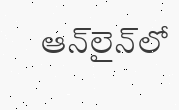ఆన్‌లైన్‌లో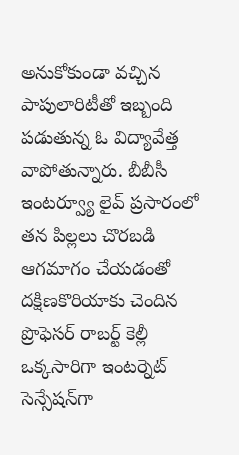అనుకోకుండా వచ్చిన పాపులారిటీతో ఇబ్బంది పడుతున్న ఓ విద్యావేత్త వాపోతున్నారు. బీబీసీ ఇంటర్వ్యూ లైవ్‌ ప్రసారంలో తన పిల్లలు చొరబడి ఆగమాగం చేయడంతో దక్షిణకొరియాకు చెందిన ప్రొఫెసర్‌ రాబర్ట్‌ కెల్లీ ఒక్కసారిగా ఇంటర్నెట్‌ సెన్సేషన్‌గా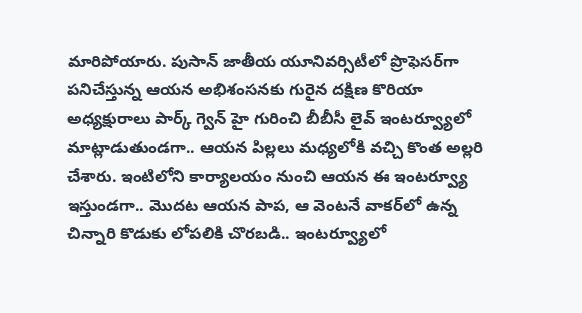మారిపోయారు. పుసాన్‌ జాతీయ యూనివర్సిటీలో ప్రొఫెసర్‌గా పనిచేస్తున్న ఆయన అభిశంసనకు గురైన దక్షిణ కొరియా అధ్యక్షురాలు పార్క్‌ గ్వెన్‌ హై గురించి బీబీసీ లైవ్‌ ఇంటర్వ్యూలో మాట్లాడుతుండగా.. ఆయన పిల్లలు మధ్యలోకి వచ్చి కొంత అల్లరి చేశారు. ఇంటిలోని కార్యాలయం నుంచి ఆయన ఈ ఇంటర్వ్యూ ఇస్తుండగా.. మొదట ఆయన పాప, ఆ వెంటనే వాకర్‌లో ఉన్న చిన్నారి కొడుకు లోపలికి చొరబడి.. ఇంటర్వ్యూలో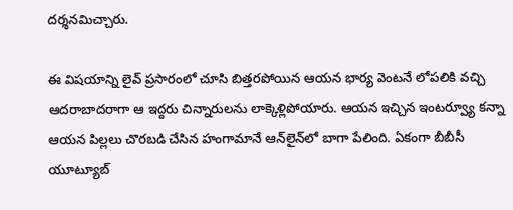దర్శనమిచ్చారు.

ఈ విషయాన్ని లైవ్ ప్రసారంలో చూసి బిత్తరపోయిన ఆయన భార్య వెంటనే లోపలికి వచ్చి ఆదరాబాదరాగా ఆ ఇద్దరు చిన్నారులను లాక్కెళ్లిపోయారు. ఆయన ఇచ్చిన ఇంటర్వ్యూ కన్నా ఆయన పిల్లలు చొరబడి చేసిన హంగామానే ఆన్‌లైన్‌లో బాగా పేలింది. ఏకంగా బీబీసీ యూట్యూబ్‌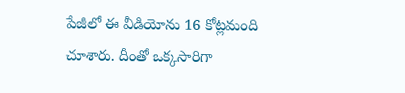పేజీలో ఈ వీడియోను 16 కోట్లమంది చూశారు. దీంతో ఒక్కసారిగా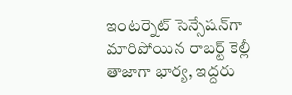ఇంటర్నెట్‌ సెన్సేషన్‌గా మారిపోయిన రాబర్ట్‌ కెల్లీ తాజాగా భార్య, ఇద్దరు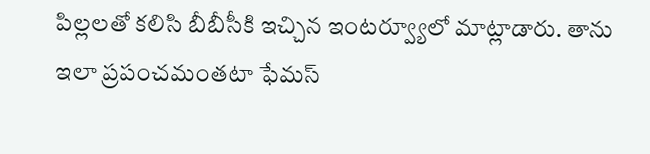పిల్లలతో కలిసి బీబీసీకి ఇచ్చిన ఇంటర్వ్యూలో మాట్లాడారు. తాను ఇలా ప్రపంచమంతటా ఫేమస్‌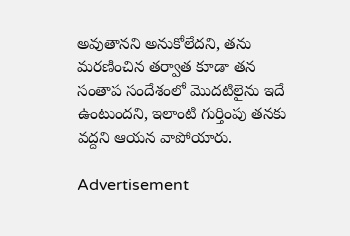అవుతానని అనుకోలేదని, తను మరణించిన తర్వాత కూడా తన సంతాప సందేశంలో మొదటిలైను ఇదే ఉంటుందని, ఇలాంటి గుర్తింపు తనకు వద్దని ఆయన వాపోయారు.

Advertisement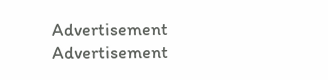Advertisement
Advertisement